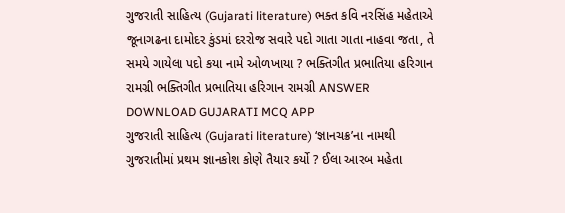ગુજરાતી સાહિત્ય (Gujarati literature) ભક્ત કવિ નરસિંહ મહેતાએ જૂનાગઢના દામોદર કુંડમાં દરરોજ સવારે પદો ગાતા ગાતા નાહવા જતા, તે સમયે ગાયેલા પદો કયા નામે ઓળખાયા ? ભક્તિગીત પ્રભાતિયા હરિગાન રામગ્રી ભક્તિગીત પ્રભાતિયા હરિગાન રામગ્રી ANSWER DOWNLOAD GUJARATI MCQ APP
ગુજરાતી સાહિત્ય (Gujarati literature) ‘જ્ઞાનચક્ર’ના નામથી ગુજરાતીમાં પ્રથમ જ્ઞાનકોશ કોણે તૈયાર કર્યો ? ઈલા આરબ મહેતા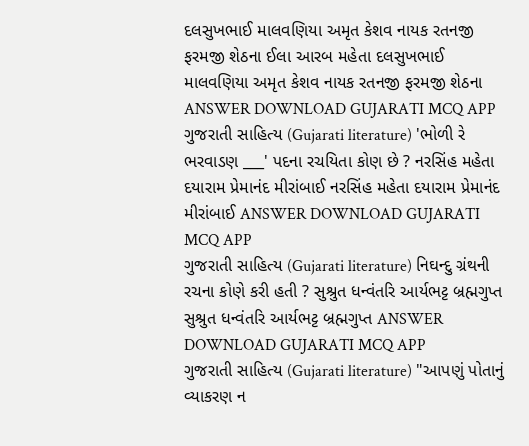દલસુખભાઈ માલવણિયા અમૃત કેશવ નાયક રતનજી ફરમજી શેઠના ઈલા આરબ મહેતા દલસુખભાઈ માલવણિયા અમૃત કેશવ નાયક રતનજી ફરમજી શેઠના ANSWER DOWNLOAD GUJARATI MCQ APP
ગુજરાતી સાહિત્ય (Gujarati literature) 'ભોળી રે ભરવાડણ ___' પદના રચયિતા કોણ છે ? નરસિંહ મહેતા દયારામ પ્રેમાનંદ મીરાંબાઈ નરસિંહ મહેતા દયારામ પ્રેમાનંદ મીરાંબાઈ ANSWER DOWNLOAD GUJARATI MCQ APP
ગુજરાતી સાહિત્ય (Gujarati literature) નિઘન્દુ ગ્રંથની રચના કોણે કરી હતી ? સુશ્રુત ધન્વંતરિ આર્યભટ્ટ બ્રહ્મગુપ્ત સુશ્રુત ધન્વંતરિ આર્યભટ્ટ બ્રહ્મગુપ્ત ANSWER DOWNLOAD GUJARATI MCQ APP
ગુજરાતી સાહિત્ય (Gujarati literature) "આપણું પોતાનું વ્યાકરણ ન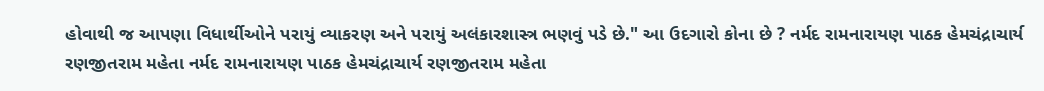હોવાથી જ આપણા વિધાર્થીઓને પરાયું વ્યાકરણ અને પરાયું અલંકારશાસ્ત્ર ભણવું પડે છે." આ ઉદગારો કોના છે ? નર્મદ રામનારાયણ પાઠક હેમચંદ્રાચાર્ય રણજીતરામ મહેતા નર્મદ રામનારાયણ પાઠક હેમચંદ્રાચાર્ય રણજીતરામ મહેતા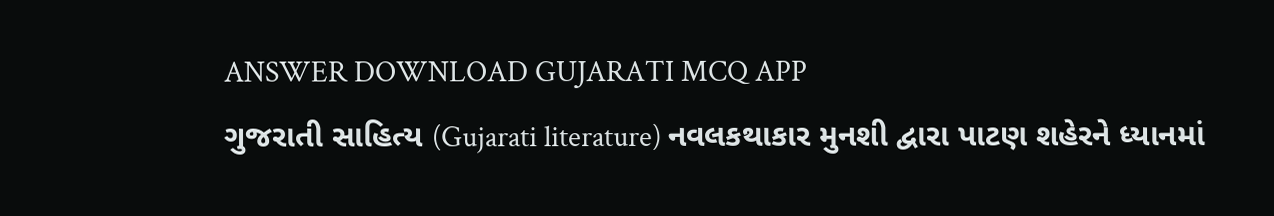ANSWER DOWNLOAD GUJARATI MCQ APP
ગુજરાતી સાહિત્ય (Gujarati literature) નવલકથાકાર મુનશી દ્વારા પાટણ શહેરને ધ્યાનમાં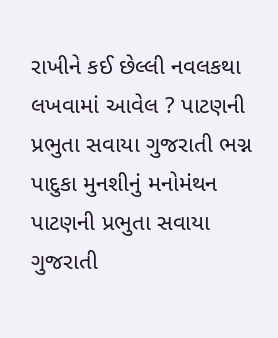રાખીને કઈ છેલ્લી નવલકથા લખવામાં આવેલ ? પાટણની પ્રભુતા સવાયા ગુજરાતી ભગ્ન પાદુકા મુનશીનું મનોમંથન પાટણની પ્રભુતા સવાયા ગુજરાતી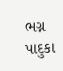ભગ્ન પાદુકા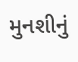મુનશીનું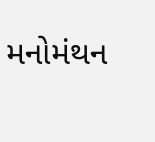મનોમંથન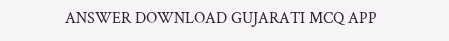ANSWER DOWNLOAD GUJARATI MCQ APP